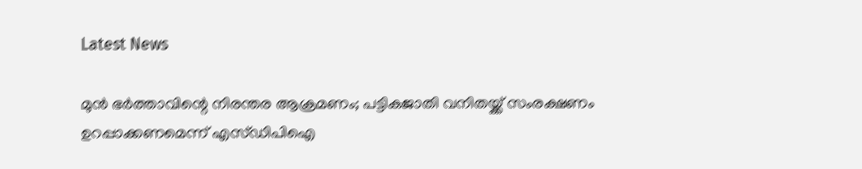Latest News

മുന്‍ ഭര്‍ത്താവിന്റെ നിരന്തര ആക്രമണം; പട്ടികജാതി വനിതയ്ക്ക് സംരക്ഷണം ഉറപ്പാക്കണമെന്ന് എസ്ഡിപിഐ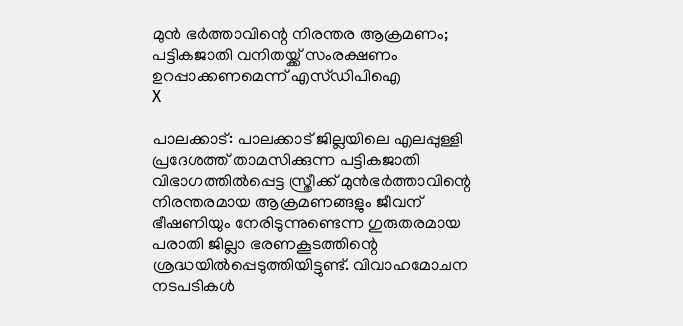മുന്‍ ഭര്‍ത്താവിന്റെ നിരന്തര ആക്രമണം; പട്ടികജാതി വനിതയ്ക്ക് സംരക്ഷണം ഉറപ്പാക്കണമെന്ന് എസ്ഡിപിഐ
X

പാലക്കാട്: പാലക്കാട് ജില്ലയിലെ എലപ്പുള്ളി പ്രദേശത്ത് താമസിക്കുന്ന പട്ടികജാതി വിഭാഗത്തില്‍പ്പെട്ട സ്ത്രീക്ക് മുന്‍ഭര്‍ത്താവിന്റെ നിരന്തരമായ ആക്രമണങ്ങളും ജീവന് ഭീഷണിയും നേരിടുന്നുണ്ടെന്ന ഗുരുതരമായ പരാതി ജില്ലാ ഭരണകൂടത്തിന്റെ ശ്രദ്ധയില്‍പ്പെടുത്തിയിട്ടുണ്ട്. വിവാഹമോചന നടപടികള്‍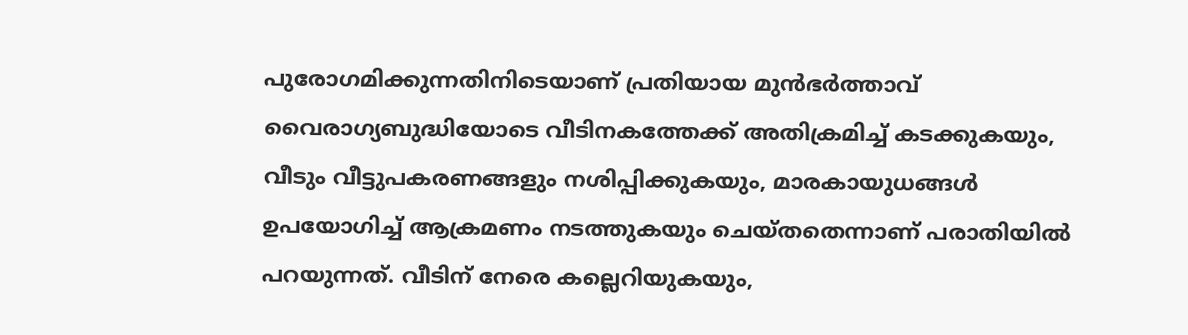പുരോഗമിക്കുന്നതിനിടെയാണ് പ്രതിയായ മുന്‍ഭര്‍ത്താവ് വൈരാഗ്യബുദ്ധിയോടെ വീടിനകത്തേക്ക് അതിക്രമിച്ച് കടക്കുകയും, വീടും വീട്ടുപകരണങ്ങളും നശിപ്പിക്കുകയും, മാരകായുധങ്ങള്‍ ഉപയോഗിച്ച് ആക്രമണം നടത്തുകയും ചെയ്തതെന്നാണ് പരാതിയില്‍ പറയുന്നത്. വീടിന് നേരെ കല്ലെറിയുകയും,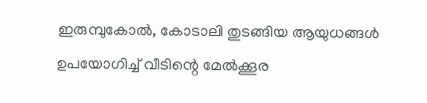ഇരുമ്പുകോല്‍, കോടാലി തുടങ്ങിയ ആയുധങ്ങള്‍ ഉപയോഗിച്ച് വീടിന്റെ മേല്‍ക്കൂര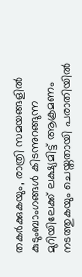തകര്‍ക്കുകയും, രാത്രി സമയങ്ങളില്‍ കുടുംബാംഗങ്ങള്‍ കിടന്നുറങ്ങുന്ന മുറിയിലേക്ക് ലക്ഷ്യമിട്ട് ആക്രമണം നടത്തുകയും ചെയ്തതായി പരാതിയില്‍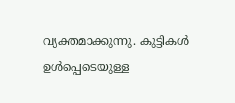വ്യക്തമാക്കുന്നു. കുട്ടികള്‍ ഉള്‍പ്പെടെയുള്ള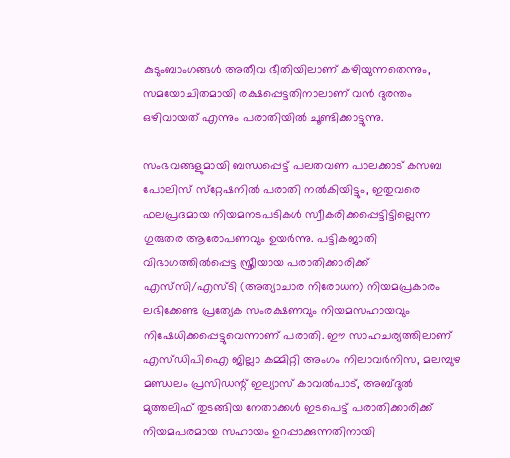കുടുംബാംഗങ്ങള്‍ അതീവ ഭീതിയിലാണ് കഴിയുന്നതെന്നും, സമയോചിതമായി രക്ഷപ്പെട്ടതിനാലാണ് വന്‍ ദുരന്തം ഒഴിവായത് എന്നും പരാതിയില്‍ ചൂണ്ടിക്കാട്ടുന്നു.

സംഭവങ്ങളുമായി ബന്ധപ്പെട്ട് പലതവണ പാലക്കാട് കസബ പോലിസ് സ്‌റ്റേഷനില്‍ പരാതി നല്‍കിയിട്ടും, ഇതുവരെ ഫലപ്രദമായ നിയമനടപടികള്‍ സ്വീകരിക്കപ്പെട്ടിട്ടില്ലെന്ന ഗുരുതര ആരോപണവും ഉയര്‍ന്നു. പട്ടികജാതി വിഭാഗത്തില്‍പ്പെട്ട സ്ത്രീയായ പരാതിക്കാരിക്ക് എസ്‌സി/എസ്ടി (അത്യാചാര നിരോധന) നിയമപ്രകാരം ലഭിക്കേണ്ട പ്രത്യേക സംരക്ഷണവും നിയമസഹായവും നിഷേധിക്കപ്പെട്ടുവെന്നാണ് പരാതി. ഈ സാഹചര്യത്തിലാണ് എസ്ഡിപിഐ ജില്ലാ കമ്മിറ്റി അംഗം നിലാവര്‍നിസ, മലമ്പുഴ മണ്ഡലം പ്രസിഡന്റ് ഇല്യാസ് കാവല്‍പാട്, അബ്ദുല്‍ മുത്തലിഫ് തുടങ്ങിയ നേതാക്കള്‍ ഇടപെട്ട് പരാതിക്കാരിക്ക് നിയമപരമായ സഹായം ഉറപ്പാക്കുന്നതിനായി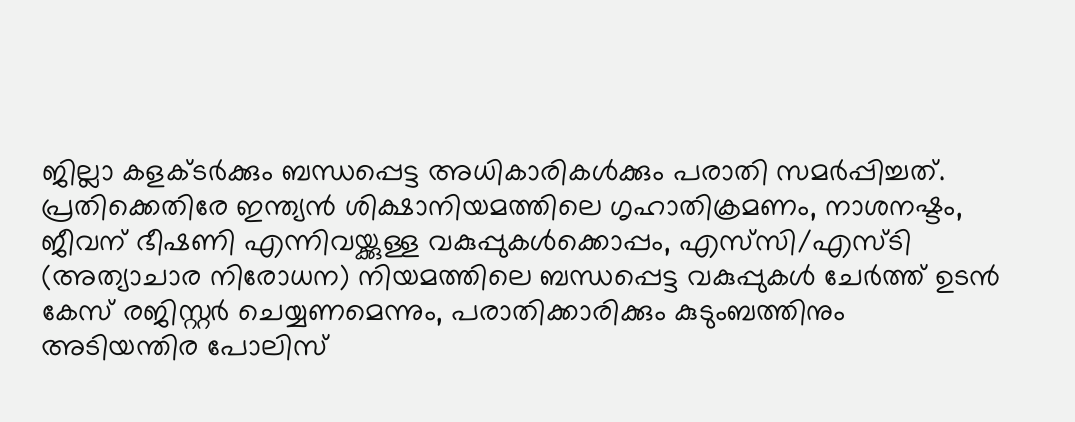ജില്ലാ കളക്ടര്‍ക്കും ബന്ധപ്പെട്ട അധികാരികള്‍ക്കും പരാതി സമര്‍പ്പിച്ചത്. പ്രതിക്കെതിരേ ഇന്ത്യന്‍ ശിക്ഷാനിയമത്തിലെ ഗൃഹാതിക്രമണം, നാശനഷ്ടം, ജീവന് ഭീഷണി എന്നിവയ്ക്കുള്ള വകുപ്പുകള്‍ക്കൊപ്പം, എസ്‌സി/എസ്ടി (അത്യാചാര നിരോധന) നിയമത്തിലെ ബന്ധപ്പെട്ട വകുപ്പുകള്‍ ചേര്‍ത്ത് ഉടന്‍ കേസ് രജിസ്റ്റര്‍ ചെയ്യണമെന്നും, പരാതിക്കാരിക്കും കുടുംബത്തിനും അടിയന്തിര പോലിസ്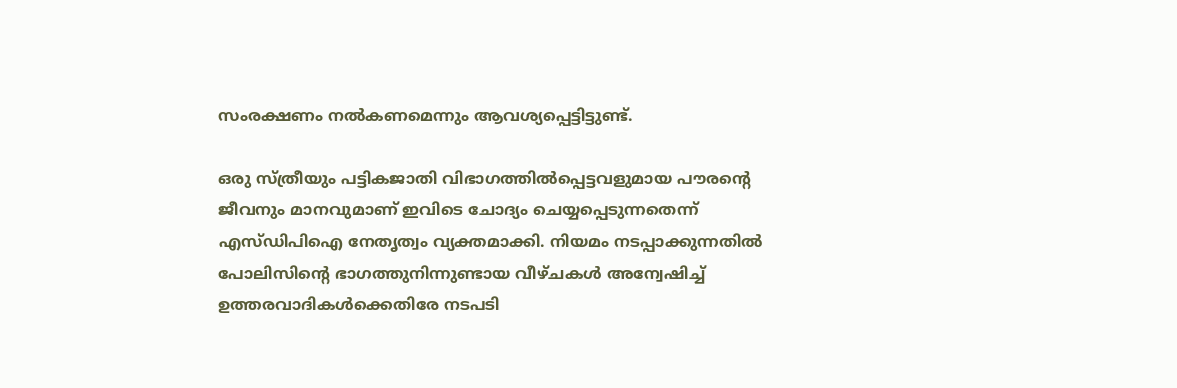സംരക്ഷണം നല്‍കണമെന്നും ആവശ്യപ്പെട്ടിട്ടുണ്ട്.

ഒരു സ്ത്രീയും പട്ടികജാതി വിഭാഗത്തില്‍പ്പെട്ടവളുമായ പൗരന്റെ ജീവനും മാനവുമാണ് ഇവിടെ ചോദ്യം ചെയ്യപ്പെടുന്നതെന്ന് എസ്ഡിപിഐ നേതൃത്വം വ്യക്തമാക്കി. നിയമം നടപ്പാക്കുന്നതില്‍ പോലിസിന്റെ ഭാഗത്തുനിന്നുണ്ടായ വീഴ്ചകള്‍ അന്വേഷിച്ച് ഉത്തരവാദികള്‍ക്കെതിരേ നടപടി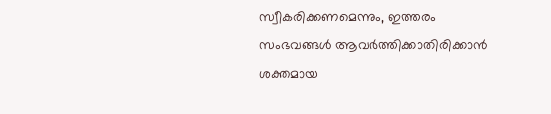സ്വീകരിക്കണമെന്നും, ഇത്തരം സംഭവങ്ങള്‍ ആവര്‍ത്തിക്കാതിരിക്കാന്‍ ശക്തമായ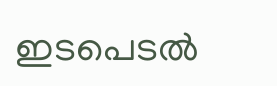ഇടപെടല്‍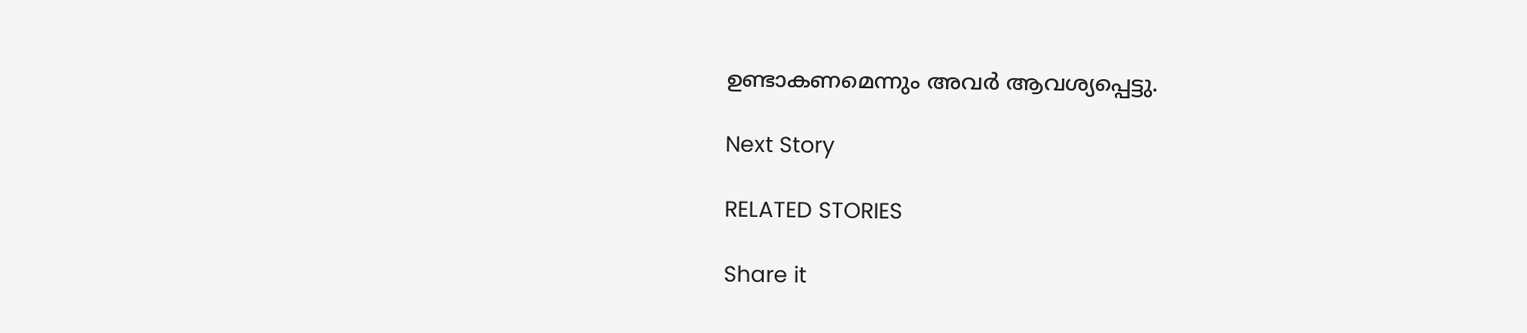ഉണ്ടാകണമെന്നും അവര്‍ ആവശ്യപ്പെട്ടു.

Next Story

RELATED STORIES

Share it